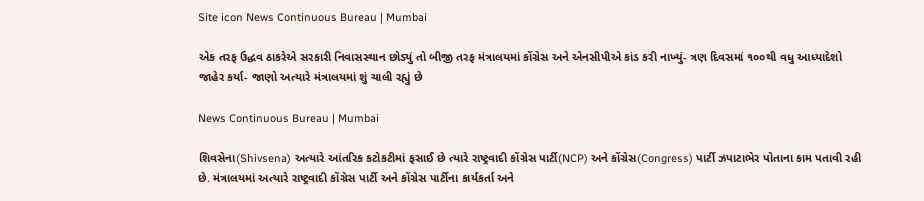Site icon News Continuous Bureau | Mumbai

એક તરફ ઉદ્ધવ ઠાકરેએ સરકારી નિવાસસ્થાન છોડ્યું તો બીજી તરફ મંત્રાલયમાં કોંગ્રેસ અને એનસીપીએ કાંડ કરી નાખ્યું- ત્રણ દિવસમાં ૧૦૦થી વધુ આધ્યાદેશો જાહેર કર્યા- જાણો અત્યારે મંત્રાલયમાં શું ચાલી રહ્યું છે

News Continuous Bureau | Mumbai

શિવસેના(Shivsena) અત્યારે આંતરિક કટોકટીમાં ફસાઈ છે ત્યારે રાષ્ટ્રવાદી કોંગ્રેસ પાર્ટી(NCP) અને કોંગ્રેસ(Congress) પાર્ટી ઝપાટાભેર પોતાના કામ પતાવી રહી છે. મંત્રાલયમાં અત્યારે રાષ્ટ્રવાદી કોંગ્રેસ પાર્ટી અને કોંગ્રેસ પાર્ટીના કાર્યકર્તા અને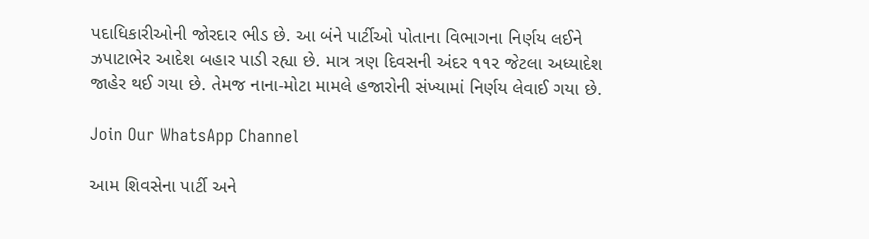પદાધિકારીઓની જોરદાર ભીડ છે. આ બંને પાર્ટીઓ પોતાના વિભાગના નિર્ણય લઈને ઝપાટાભેર આદેશ બહાર પાડી રહ્યા છે. માત્ર ત્રણ દિવસની અંદર ૧૧૨ જેટલા અધ્યાદેશ જાહેર થઈ ગયા છે. તેમજ નાના-મોટા મામલે હજારોની સંખ્યામાં નિર્ણય લેવાઈ ગયા છે.

Join Our WhatsApp Channel

આમ શિવસેના પાર્ટી અને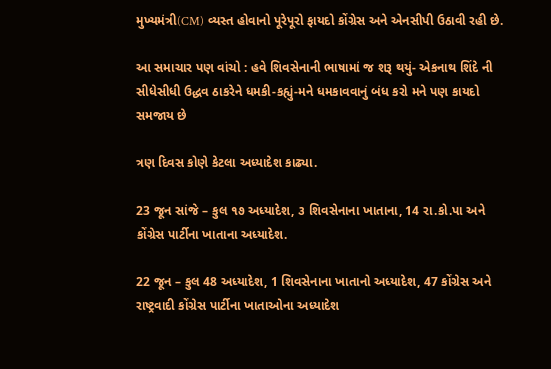મુખ્યમંત્રી(CM) વ્યસ્ત હોવાનો પૂરેપૂરો ફાયદો કોંગ્રેસ અને એનસીપી ઉઠાવી રહી છે.

આ સમાચાર પણ વાંચો : હવે શિવસેનાની ભાષામાં જ શરૂ થયું- એકનાથ શિંદે ની સીધેસીધી ઉદ્ધવ ઠાકરેને ધમકી-કહ્યું-મને ધમકાવવાનું બંધ કરો મને પણ કાયદો સમજાય છે

ત્રણ દિવસ કોણે કેટલા અધ્યાદેશ કાઢ્યા.

23 જૂન સાંજે – કુલ ૧૭ અધ્યાદેશ, ૩ શિવસેનાના ખાતાના, 14 રા.કો.પા અને કોંગ્રેસ પાર્ટીના ખાતાના અધ્યાદેશ.

22 જૂન – કુલ 48 અધ્યાદેશ, 1 શિવસેનાના ખાતાનો અધ્યાદેશ, 47 કોંગ્રેસ અને રાષ્ટ્રવાદી કોંગ્રેસ પાર્ટીના ખાતાઓના અધ્યાદેશ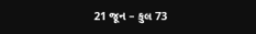21 જૂન – કુલ 73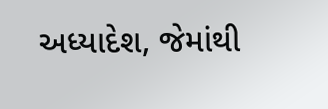અધ્યાદેશ, જેમાંથી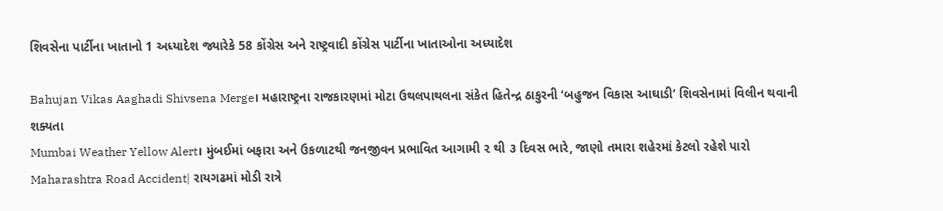શિવસેના પાર્ટીના ખાતાનો 1 અધ્યાદેશ જ્યારેકે 58 કોંગ્રેસ અને રાષ્ટ્રવાદી કોંગ્રેસ પાર્ટીના ખાતાઓના અધ્યાદેશ

Bahujan Vikas Aaghadi Shivsena Merge। મહારાષ્ટ્રના રાજકારણમાં મોટા ઉથલપાથલના સંકેત હિતેન્દ્ર ઠાકુરની ‘બહુજન વિકાસ આઘાડી’ શિવસેનામાં વિલીન થવાની શક્યતા
Mumbai Weather Yellow Alert। મુંબઈમાં બફારા અને ઉકળાટથી જનજીવન પ્રભાવિત આગામી ૨ થી ૩ દિવસ ભારે, જાણો તમારા શહેરમાં કેટલો રહેશે પારો
Maharashtra Road Accident| રાયગઢમાં મોડી રાત્રે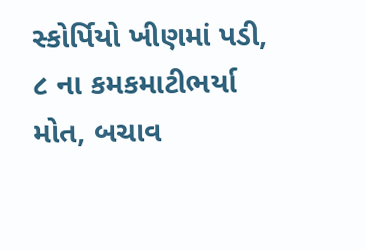સ્કોર્પિયો ખીણમાં પડી, ૮ ના કમકમાટીભર્યા મોત, બચાવ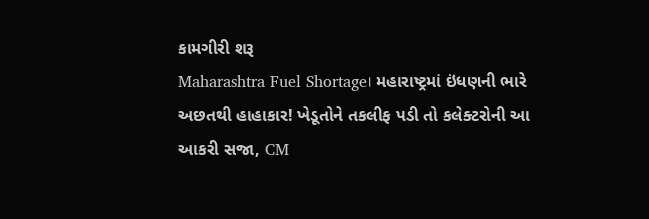કામગીરી શરૂ
Maharashtra Fuel Shortage। મહારાષ્ટ્રમાં ઇંધણની ભારે અછતથી હાહાકાર! ખેડૂતોને તકલીફ પડી તો કલેક્ટરોની આ આકરી સજા, CM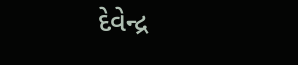દેવેન્દ્ર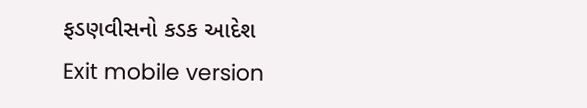ફડણવીસનો કડક આદેશ
Exit mobile version